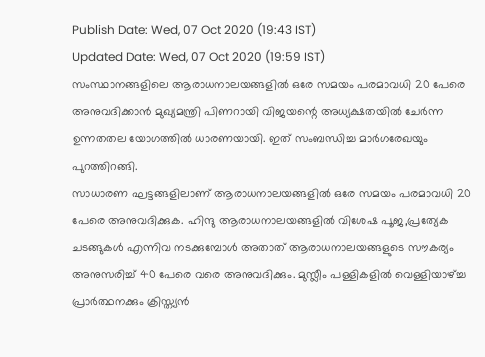Publish Date: Wed, 07 Oct 2020 (19:43 IST)
Updated Date: Wed, 07 Oct 2020 (19:59 IST)
സംസ്ഥാനങ്ങളിലെ ആരാധനാലയങ്ങളിൽ ഒരേ സമയം പരമാവധി 20 പേരെ അനുവദിക്കാൻ മുഖ്യമന്ത്രി പിണറായി വിജയന്റെ അധ്യക്ഷതയിൽ ചേർന്ന ഉന്നതതല യോഗത്തിൽ ധാരണയായി. ഇത് സംബന്ധിച്ച മാർഗരേഖയും പുറത്തിറങ്ങി.
സാധാരണ ഘട്ടങ്ങളിലാണ് ആരാധനാലയങ്ങളിൽ ഒരേ സമയം പരമാവധി 20 പേരെ അനുവദിക്കുക. ഹിന്ദു ആരാധനാലയങ്ങളിൽ വിശേഷ പൂജ,പ്രത്യേക ചടങ്ങുകൾ എന്നിവ നടക്കുമ്പോൾ അതാത് ആരാധനാലയങ്ങളുടെ സൗകര്യം അനുസരിച്ച് 40 പേരെ വരെ അനുവദിക്കും. മുസ്ലീം പള്ളികളിൽ വെള്ളിയാഴ്ച്ച പ്രാർത്ഥനക്കും ക്രിസ്ത്യൻ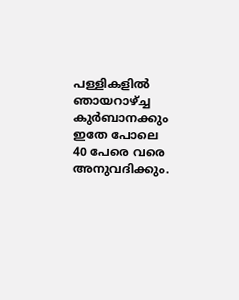പള്ളികളിൽ ഞായറാഴ്ച്ച കുർബാനക്കും ഇതേ പോലെ 40 പേരെ വരെ അനുവദിക്കും.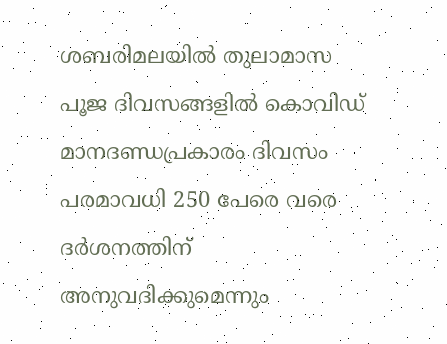ശബരിമലയിൽ തുലാമാസ പൂജ ദിവസങ്ങളിൽ കൊവിഡ് മാനദണ്ഡപ്രകാരം ദിവസം പരമാവധി 250 പേരെ വരെ ദർശനത്തിന് അനുവദിക്കുമെന്നും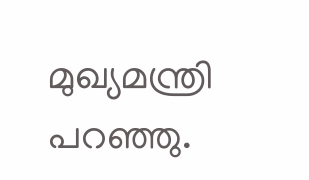മുഖ്യമന്ത്രി പറഞ്ഞു.